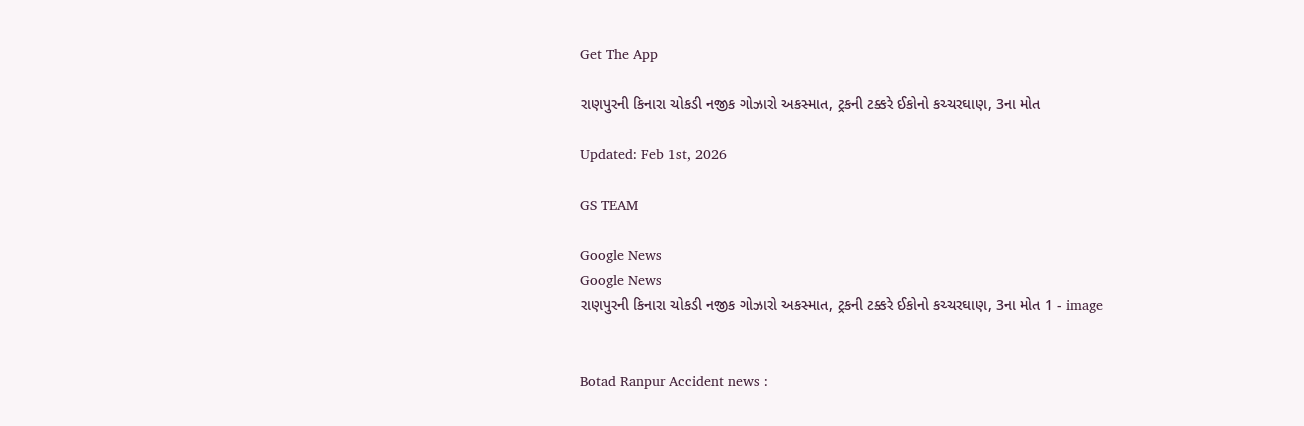Get The App

રાણપુરની કિનારા ચોકડી નજીક ગોઝારો અકસ્માત, ટ્રકની ટક્કરે ઈકોનો કચ્ચરઘાણ, 3ના મોત

Updated: Feb 1st, 2026

GS TEAM

Google News
Google News
રાણપુરની કિનારા ચોકડી નજીક ગોઝારો અકસ્માત, ટ્રકની ટક્કરે ઈકોનો કચ્ચરઘાણ, 3ના મોત 1 - image


Botad Ranpur Accident news :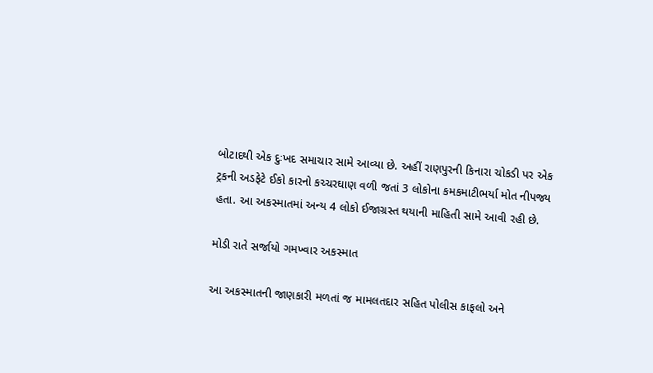બોટાદથી એક દુઃખદ સમાચાર સામે આવ્યા છે. અહીં રાણપુરની કિનારા ચોકડી પર એક ટ્રકની અડફેટે ઈકો કારનો કચ્ચરઘાણ વળી જતાં 3 લોકોના કમકમાટીભર્યા મોત નીપજ્ય હતા. આ અકસ્માતમાં અન્ય 4 લોકો ઈજાગ્રસ્ત થયાની માહિતી સામે આવી રહી છે.

મોડી રાતે સર્જાયો ગમખ્વાર અકસ્માત

આ અકસ્માતની જાણકારી મળતાં જ મામલતદાર સહિત પોલીસ કાફલો અને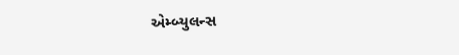એમ્બ્યુલન્સ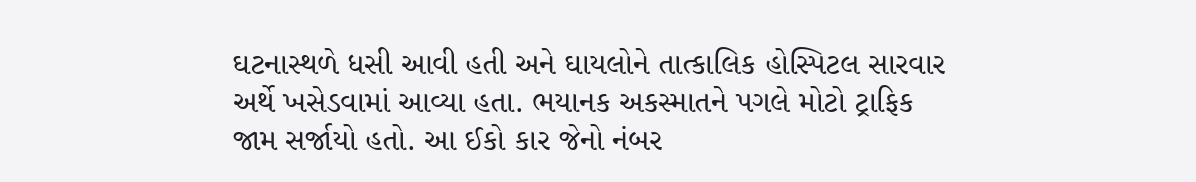ઘટનાસ્થળે ધસી આવી હતી અને ઘાયલોને તાત્કાલિક હોસ્પિટલ સારવાર અર્થે ખસેડવામાં આવ્યા હતા. ભયાનક અકસ્માતને પગલે મોટો ટ્રાફિક જામ સર્જાયો હતો. આ ઈકો કાર જેનો નંબર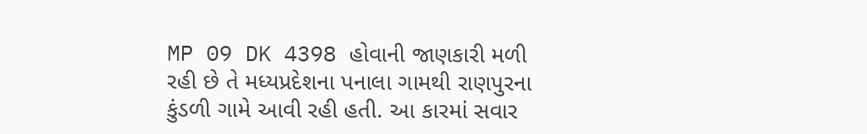MP 09 DK 4398 હોવાની જાણકારી મળી રહી છે તે મધ્યપ્રદેશના પનાલા ગામથી રાણપુરના કુંડળી ગામે આવી રહી હતી. આ કારમાં સવાર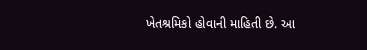ખેતશ્રમિકો હોવાની માહિતી છે. આ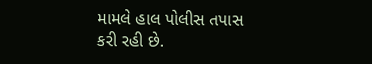મામલે હાલ પોલીસ તપાસ કરી રહી છે.